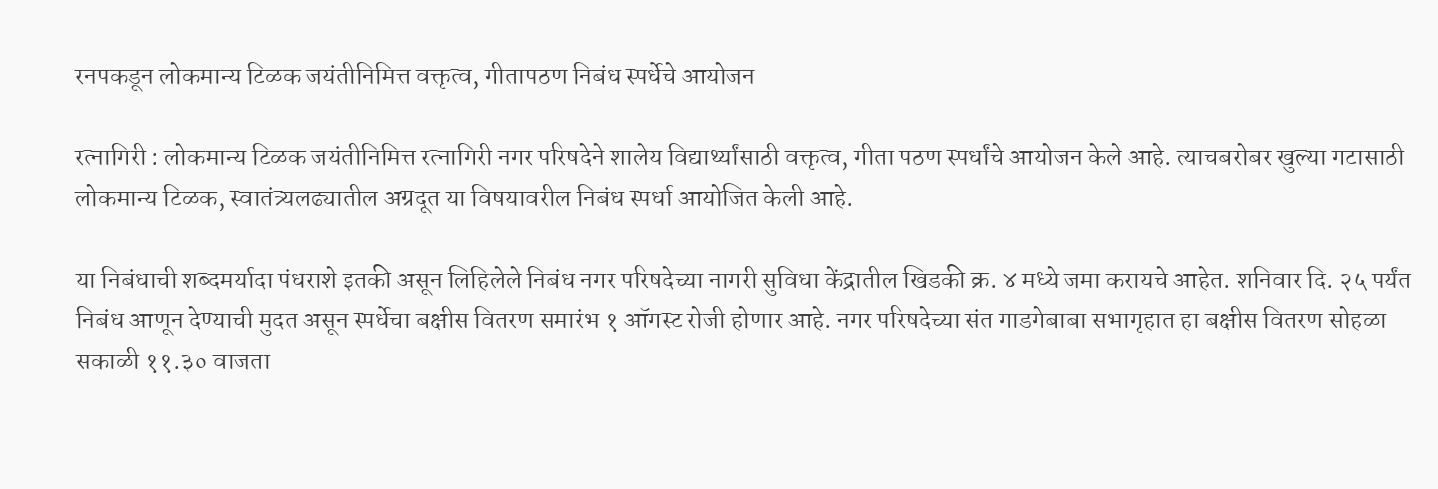रनपकडून लोकमान्य टिळक जयंतीनिमित्त वक्तृत्व, गीतापठण निबंध स्पर्धेचे आयोजन

रत्नागिरी : लोकमान्य टिळक जयंतीनिमित्त रत्नागिरी नगर परिषदेने शालेय विद्यार्थ्यांसाठी वक्तृत्व, गीता पठण स्पर्धांचे आयोजन केले आहे. त्याचबरोबर खुल्या गटासाठी लोकमान्य टिळक, स्वातंत्र्यलढ्यातील अग्रदूत या विषयावरील निबंध स्पर्धा आयोजित केली आहे.

या निबंधाची शब्दमर्यादा पंधराशे इतकी असून लिहिलेले निबंध नगर परिषदेच्या नागरी सुविधा केंद्रातील खिडकी क्र. ४ मध्ये जमा करायचे आहेत. शनिवार दि. २५ पर्यंत निबंध आणून देण्याची मुदत असून स्पर्धेचा बक्षीस वितरण समारंभ १ ऑगस्ट रोजी होणार आहे. नगर परिषदेच्या संत गाडगेबाबा सभागृहात हा बक्षीस वितरण सोहळा सकाळी ११.३० वाजता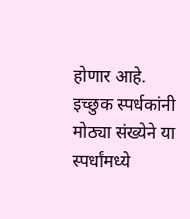होणार आहे. इच्छुक स्पर्धकांनी मोठ्या संख्येने या स्पर्धांमध्ये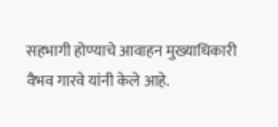सहभागी होण्याचे आवाहन मुख्याधिकारी वैभव गारवे यांनी केले आहे.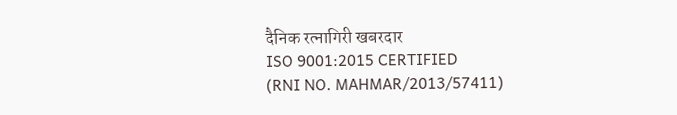दैनिक रत्नागिरी खबरदार
ISO 9001:2015 CERTIFIED
(RNI NO. MAHMAR/2013/57411)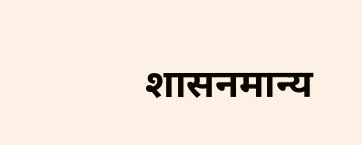शासनमान्य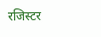रजिस्टर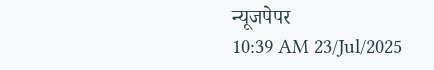न्यूजपेपर
10:39 AM 23/Jul/2025